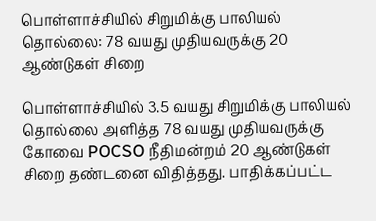பொள்ளாச்சியில் சிறுமிக்கு பாலியல் தொல்லை: 78 வயது முதியவருக்கு 20 ஆண்டுகள் சிறை

பொள்ளாச்சியில் 3.5 வயது சிறுமிக்கு பாலியல் தொல்லை அளித்த 78 வயது முதியவருக்கு கோவை POCSO நீதிமன்றம் 20 ஆண்டுகள் சிறை தண்டனை விதித்தது. பாதிக்கப்பட்ட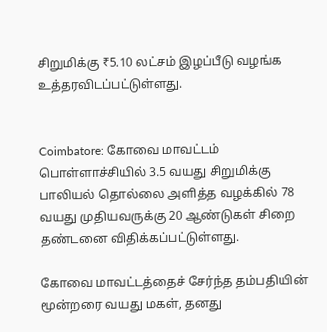சிறுமிக்கு ₹5.10 லட்சம் இழப்பீடு வழங்க உத்தரவிடப்பட்டுள்ளது.


Coimbatore: கோவை மாவட்டம் பொள்ளாச்சியில் 3.5 வயது சிறுமிக்கு பாலியல் தொல்லை அளித்த வழக்கில் 78 வயது முதியவருக்கு 20 ஆண்டுகள் சிறை தண்டனை விதிக்கப்பட்டுள்ளது.

கோவை மாவட்டத்தைச் சேர்ந்த தம்பதியின் மூன்றரை வயது மகள், தனது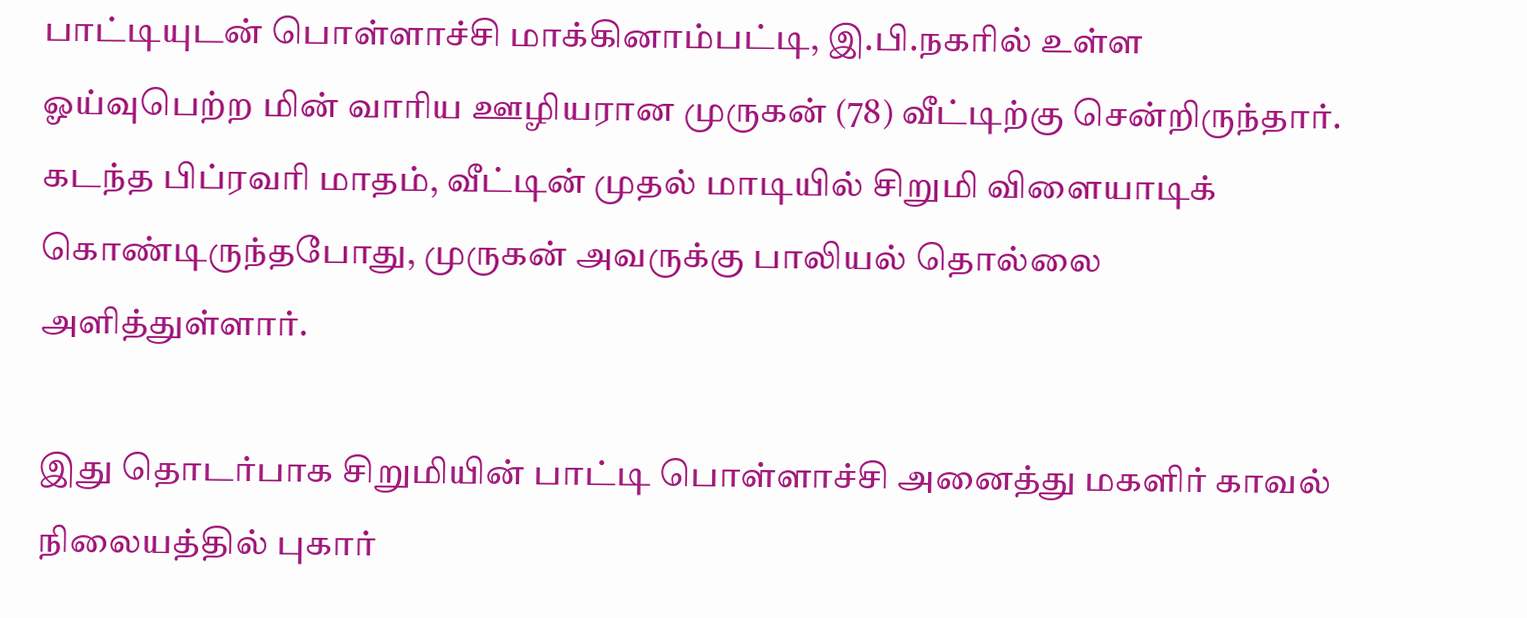பாட்டியுடன் பொள்ளாச்சி மாக்கினாம்பட்டி, இ.பி.நகரில் உள்ள ஓய்வுபெற்ற மின் வாரிய ஊழியரான முருகன் (78) வீட்டிற்கு சென்றிருந்தார். கடந்த பிப்ரவரி மாதம், வீட்டின் முதல் மாடியில் சிறுமி விளையாடிக் கொண்டிருந்தபோது, முருகன் அவருக்கு பாலியல் தொல்லை அளித்துள்ளார்.

இது தொடர்பாக சிறுமியின் பாட்டி பொள்ளாச்சி அனைத்து மகளிர் காவல் நிலையத்தில் புகார்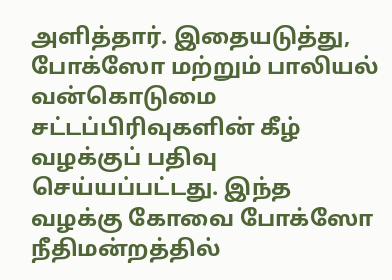அளித்தார். இதையடுத்து, போக்ஸோ மற்றும் பாலியல் வன்கொடுமை சட்டப்பிரிவுகளின் கீழ் வழக்குப் பதிவு செய்யப்பட்டது. இந்த வழக்கு கோவை போக்ஸோ நீதிமன்றத்தில்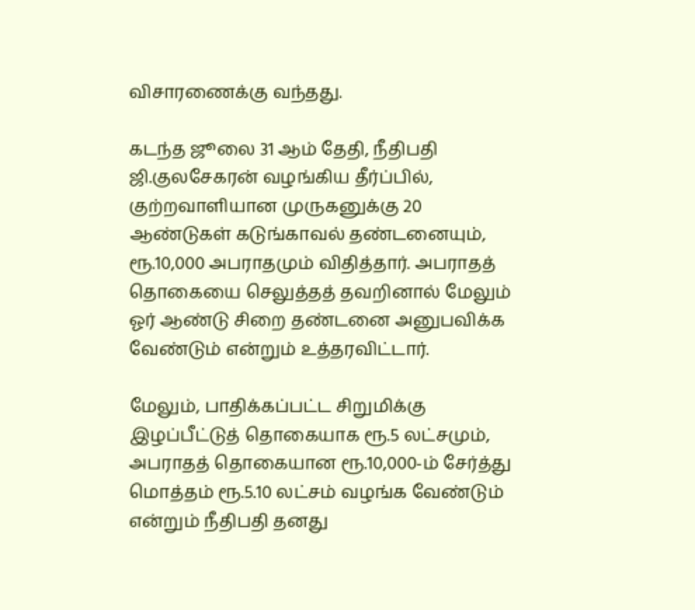விசாரணைக்கு வந்தது.

கடந்த ஜூலை 31 ஆம் தேதி, நீதிபதி ஜி.குலசேகரன் வழங்கிய தீர்ப்பில், குற்றவாளியான முருகனுக்கு 20 ஆண்டுகள் கடுங்காவல் தண்டனையும், ரூ.10,000 அபராதமும் விதித்தார். அபராதத் தொகையை செலுத்தத் தவறினால் மேலும் ஓர் ஆண்டு சிறை தண்டனை அனுபவிக்க வேண்டும் என்றும் உத்தரவிட்டார்.

மேலும், பாதிக்கப்பட்ட சிறுமிக்கு இழப்பீட்டுத் தொகையாக ரூ.5 லட்சமும், அபராதத் தொகையான ரூ.10,000-ம் சேர்த்து மொத்தம் ரூ.5.10 லட்சம் வழங்க வேண்டும் என்றும் நீதிபதி தனது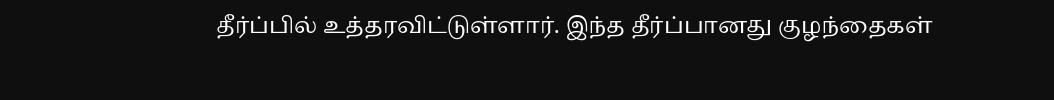தீர்ப்பில் உத்தரவிட்டுள்ளார். இந்த தீர்ப்பானது குழந்தைகள்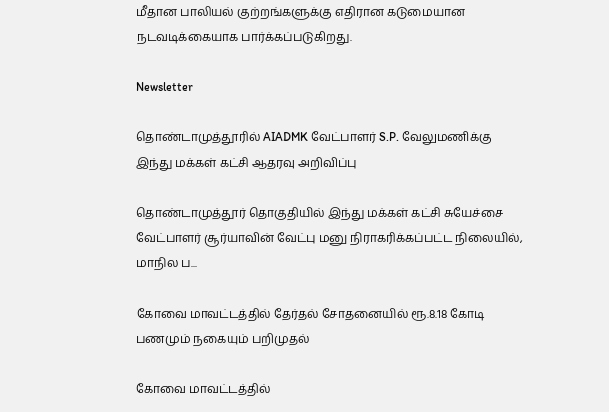மீதான பாலியல் குற்றங்களுக்கு எதிரான கடுமையான நடவடிக்கையாக பார்க்கப்படுகிறது.

Newsletter

தொண்டாமுத்தூரில் AIADMK வேட்பாளர் S.P. வேலுமணிக்கு இந்து மக்கள் கட்சி ஆதரவு அறிவிப்பு

தொண்டாமுத்தூர் தொகுதியில் இந்து மக்கள் கட்சி சுயேச்சை வேட்பாளர் சூர்யாவின் வேட்பு மனு நிராகரிக்கப்பட்ட நிலையில், மாநில ப...

கோவை மாவட்டத்தில் தேர்தல் சோதனையில் ரூ.8.18 கோடி பணமும் நகையும் பறிமுதல்

கோவை மாவட்டத்தில்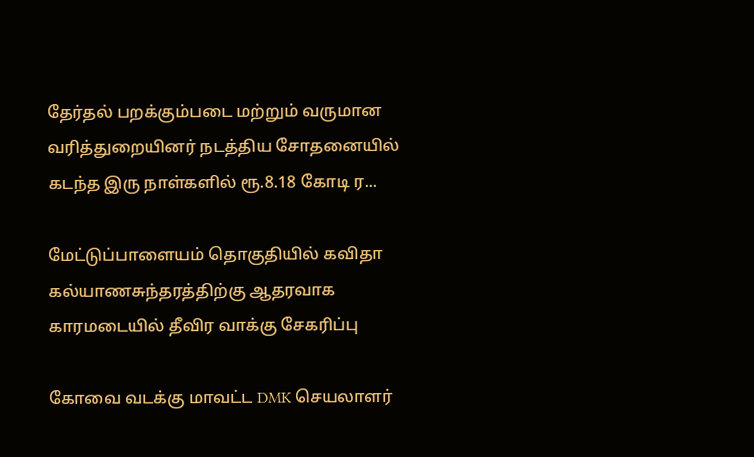தேர்தல் பறக்கும்படை மற்றும் வருமான வரித்துறையினர் நடத்திய சோதனையில் கடந்த இரு நாள்களில் ரூ.8.18 கோடி ர...

மேட்டுப்பாளையம் தொகுதியில் கவிதா கல்யாணசுந்தரத்திற்கு ஆதரவாக காரமடையில் தீவிர வாக்கு சேகரிப்பு

கோவை வடக்கு மாவட்ட DMK செயலாளர்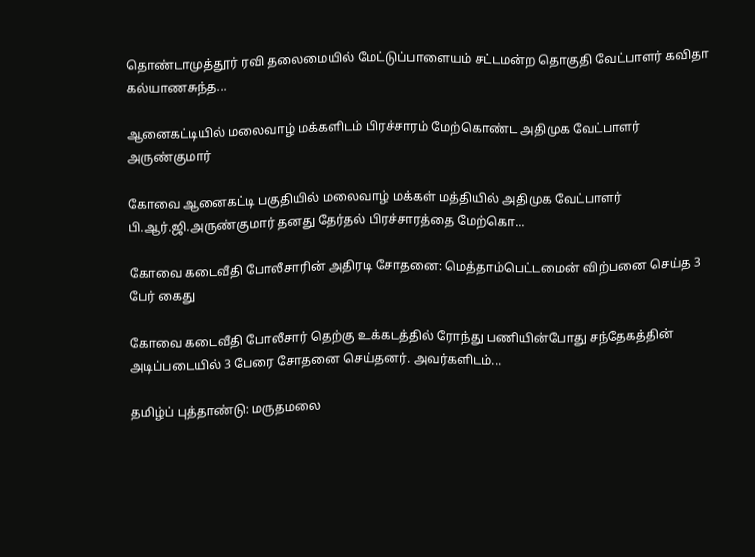தொண்டாமுத்தூர் ரவி தலைமையில் மேட்டுப்பாளையம் சட்டமன்ற தொகுதி வேட்பாளர் கவிதா கல்யாணசுந்த...

ஆனைகட்டியில் மலைவாழ் மக்களிடம் பிரச்சாரம் மேற்கொண்ட அதிமுக வேட்பாளர் அருண்குமார்

கோவை ஆனைகட்டி பகுதியில் மலைவாழ் மக்கள் மத்தியில் அதிமுக வேட்பாளர் பி.ஆர்.ஜி.அருண்குமார் தனது தேர்தல் பிரச்சாரத்தை மேற்கொ...

கோவை கடைவீதி போலீசாரின் அதிரடி சோதனை: மெத்தாம்பெட்டமைன் விற்பனை செய்த 3 பேர் கைது

கோவை கடைவீதி போலீசார் தெற்கு உக்கடத்தில் ரோந்து பணியின்போது சந்தேகத்தின் அடிப்படையில் 3 பேரை சோதனை செய்தனர். அவர்களிடம்...

தமிழ்ப் புத்தாண்டு: மருதமலை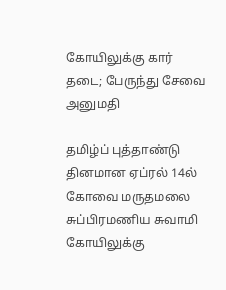கோயிலுக்கு கார் தடை; பேருந்து சேவை அனுமதி

தமிழ்ப் புத்தாண்டு தினமான ஏப்ரல் 14ல் கோவை மருதமலை சுப்பிரமணிய சுவாமி கோயிலுக்கு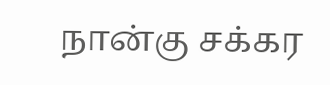நான்கு சக்கர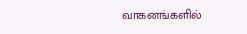வாகனங்களில்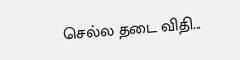செல்ல தடை விதி...